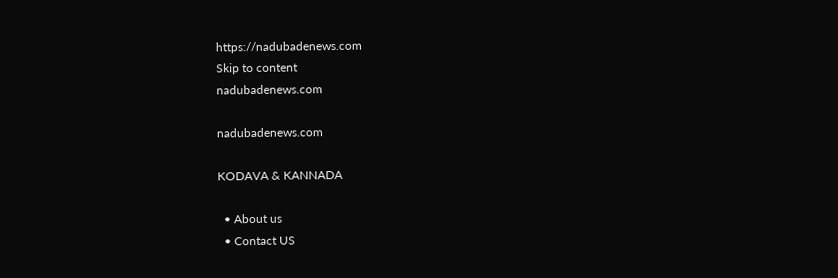https://nadubadenews.com
Skip to content
nadubadenews.com

nadubadenews.com

KODAVA & KANNADA

  • About us
  • Contact US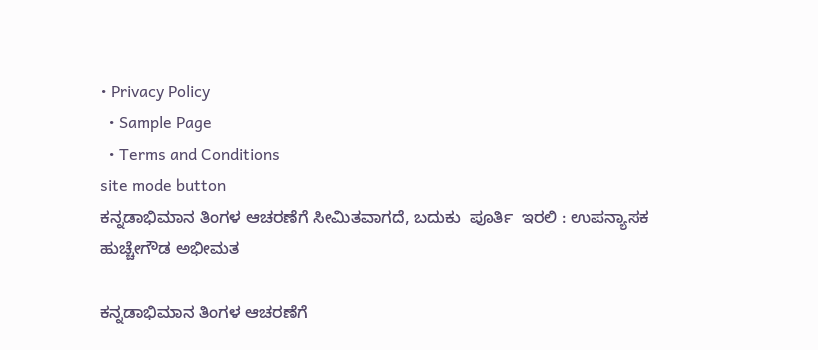• Privacy Policy
  • Sample Page
  • Terms and Conditions
site mode button
ಕನ್ನಡಾಭಿಮಾನ ತಿಂಗಳ ಆಚರಣೆಗೆ ಸೀಮಿತವಾಗದೆ, ಬದುಕು  ಪೂರ್ತಿ  ಇರಲಿ : ಉಪನ್ಯಾಸಕ ಹುಚ್ಚೇಗೌಡ ಅಭೀಮತ

ಕನ್ನಡಾಭಿಮಾನ ತಿಂಗಳ ಆಚರಣೆಗೆ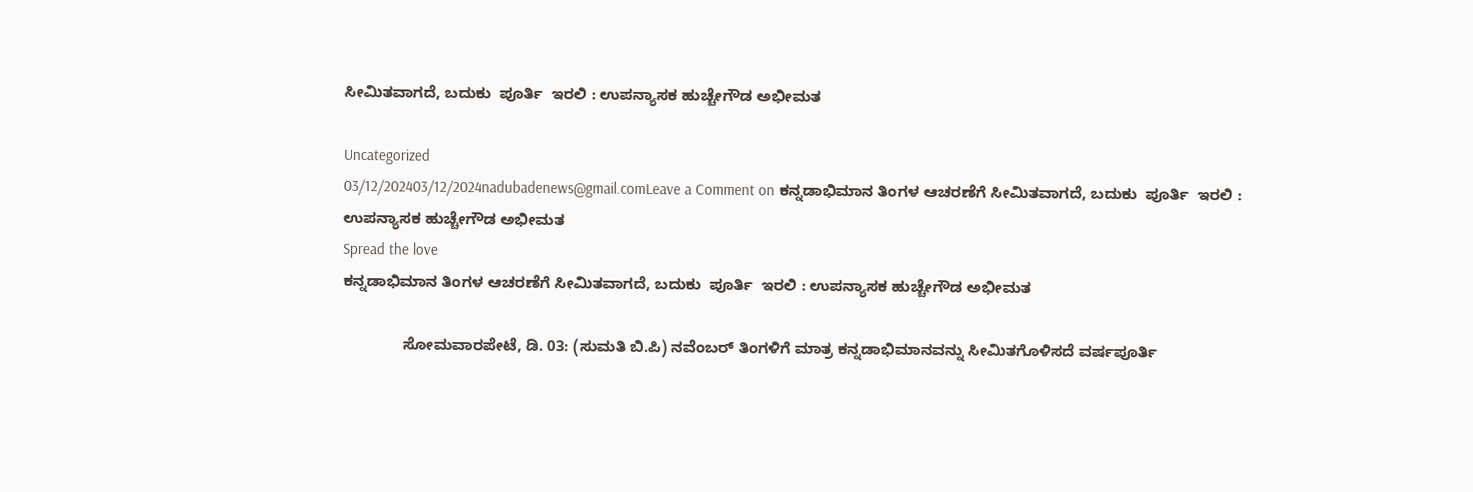ಸೀಮಿತವಾಗದೆ, ಬದುಕು  ಪೂರ್ತಿ  ಇರಲಿ : ಉಪನ್ಯಾಸಕ ಹುಚ್ಚೇಗೌಡ ಅಭೀಮತ

Uncategorized
03/12/202403/12/2024nadubadenews@gmail.comLeave a Comment on ಕನ್ನಡಾಭಿಮಾನ ತಿಂಗಳ ಆಚರಣೆಗೆ ಸೀಮಿತವಾಗದೆ, ಬದುಕು  ಪೂರ್ತಿ  ಇರಲಿ : ಉಪನ್ಯಾಸಕ ಹುಚ್ಚೇಗೌಡ ಅಭೀಮತ
Spread the love
ಕನ್ನಡಾಭಿಮಾನ ತಿಂಗಳ ಆಚರಣೆಗೆ ಸೀಮಿತವಾಗದೆ, ಬದುಕು  ಪೂರ್ತಿ  ಇರಲಿ : ಉಪನ್ಯಾಸಕ ಹುಚ್ಚೇಗೌಡ ಅಭೀಮತ

              ಸೋಮವಾರಪೇಟೆ, ಡಿ. 03: (ಸುಮತಿ ಬಿ.ಪಿ) ನವೆಂಬರ್ ತಿಂಗಳಿಗೆ ಮಾತ್ರ ಕನ್ನಡಾಭಿಮಾನವನ್ನು ಸೀಮಿತಗೊಳಿಸದೆ ವರ್ಷಪೂರ್ತಿ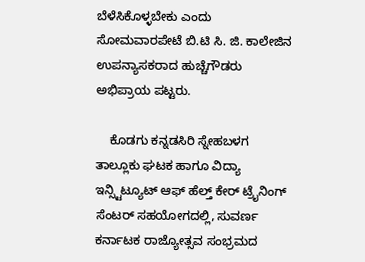ಬೆಳೆಸಿಕೊಳ್ಳಬೇಕು ಎಂದು ಸೋಮವಾರಪೇಟೆ ಬಿ.ಟಿ ಸಿ. ಜಿ. ಕಾಲೇಜಿನ ಉಪನ್ಯಾಸಕರಾದ ಹುಚ್ಚೆಗೌಡರು ಅಭಿಪ್ರಾಯ ಪಟ್ಟರು.

    ಕೊಡಗು ಕನ್ನಡಸಿರಿ ಸ್ನೇಹಬಳಗ  ತಾಲ್ಲೂಕು ಘಟಕ ಹಾಗೂ ವಿದ್ಯಾ ಇನ್ಸ್ಟಿಟ್ಯೂಟ್ ಆಫ್ ಹೆಲ್ತ್ ಕೇರ್ ಟ್ರೈನಿಂಗ್  ಸೆಂಟರ್‌ ಸಹಯೋಗದಲ್ಲಿ, ಸುವರ್ಣ ಕರ್ನಾಟಕ ರಾಜ್ಯೋತ್ಸವ ಸಂಭ್ರಮದ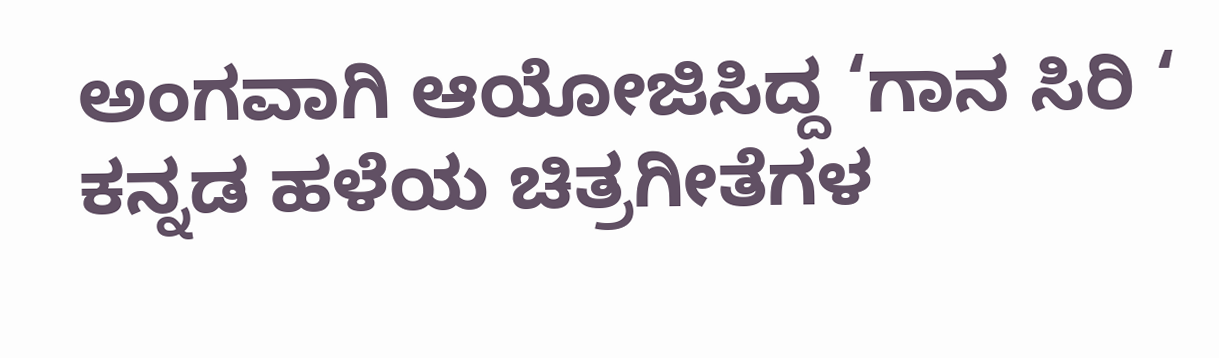ಅಂಗವಾಗಿ ಆಯೋಜಿಸಿದ್ದ ‘ಗಾನ ಸಿರಿ ‘ ಕನ್ನಡ ಹಳೆಯ ಚಿತ್ರಗೀತೆಗಳ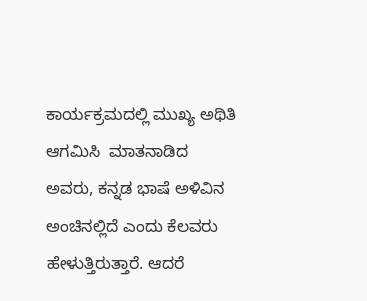ಕಾರ್ಯಕ್ರಮದಲ್ಲಿ ಮುಖ್ಯ ಅಥಿತಿ ಆಗಮಿಸಿ  ಮಾತನಾಡಿದ ಅವರು, ಕನ್ನಡ ಭಾಷೆ ಅಳಿವಿನ ಅಂಚಿನಲ್ಲಿದೆ ಎಂದು ಕೆಲವರು ಹೇಳುತ್ತಿರುತ್ತಾರೆ. ಆದರೆ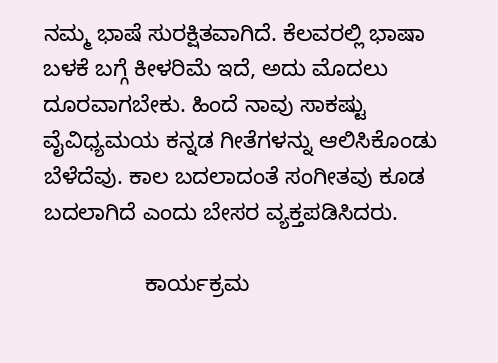ನಮ್ಮ ಭಾಷೆ ಸುರಕ್ಷಿತವಾಗಿದೆ. ಕೆಲವರಲ್ಲಿ ಭಾಷಾ ಬಳಕೆ ಬಗ್ಗೆ ಕೀಳರಿಮೆ ಇದೆ, ಅದು ಮೊದಲು ದೂರವಾಗಬೇಕು. ಹಿಂದೆ ನಾವು ಸಾಕಷ್ಟು ವೈವಿಧ್ಯಮಯ ಕನ್ನಡ ಗೀತೆಗಳನ್ನು ಆಲಿಸಿಕೊಂಡು ಬೆಳೆದೆವು. ಕಾಲ ಬದಲಾದಂತೆ ಸಂಗೀತವು ಕೂಡ ಬದಲಾಗಿದೆ ಎಂದು ಬೇಸರ ವ್ಯಕ್ತಪಡಿಸಿದರು.

                ಕಾರ್ಯಕ್ರಮ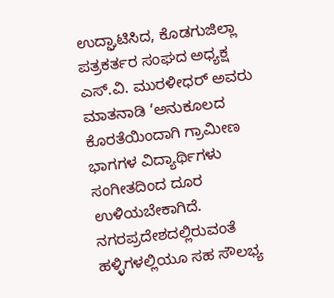ಉದ್ಘಾಟಿಸಿದ, ಕೊಡಗುಜಿಲ್ಲಾ ಪತ್ರಕರ್ತರ ಸಂಘದ ಅಧ್ಯಕ್ಷ  ಎಸ್.ವಿ. ಮುರಳೀಧರ್ ಅವರು ಮಾತನಾಡಿ ‘ಅನುಕೂಲದ ಕೊರತೆಯಿಂದಾಗಿ ಗ್ರಾಮೀಣ ಭಾಗಗಳ ವಿದ್ಯಾರ್ಥಿಗಳು ಸಂಗೀತದಿಂದ ದೂರ ಉಳಿಯಬೇಕಾಗಿದೆ. ನಗರಪ್ರದೇಶದಲ್ಲಿರುವಂತೆ ಹಳ್ಳಿಗಳಲ್ಲಿಯೂ ಸಹ ಸೌಲಭ್ಯ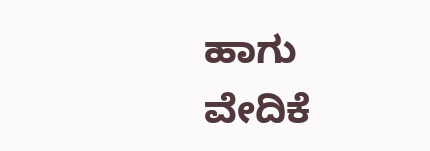ಹಾಗು ವೇದಿಕೆ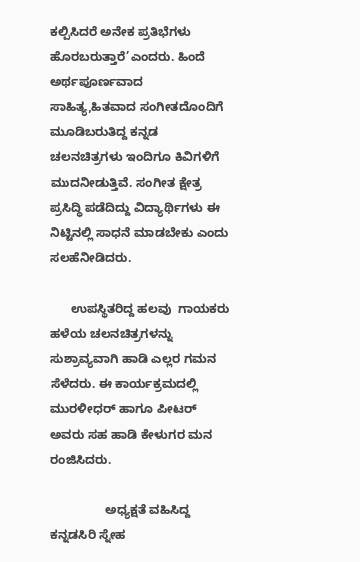ಕಲ್ಪಿಸಿದರೆ ಅನೇಕ ಪ್ರತಿಭೆಗಳು ಹೊರಬರುತ್ತಾರೆ’ಎಂದರು. ಹಿಂದೆ ಅರ್ಥಪೂರ್ಣವಾದ ಸಾಹಿತ್ಯ,ಹಿತವಾದ ಸಂಗೀತದೊಂದಿಗೆ ಮೂಡಿಬರುತಿದ್ದ ಕನ್ನಡ ಚಲನಚಿತ್ರಗಳು ಇಂದಿಗೂ ಕಿವಿಗಳಿಗೆ ಮುದನೀಡುತ್ತಿವೆ. ಸಂಗೀತ ಕ್ಷೇತ್ರ ಪ್ರಸಿದ್ಧಿ ಪಡೆದಿದ್ದು ವಿದ್ಯಾರ್ಥಿಗಳು ಈ ನಿಟ್ಟಿನಲ್ಲಿ ಸಾಧನೆ ಮಾಡಬೇಕು ಎಂದು ಸಲಹೆನೀಡಿದರು.

      ಉಪಸ್ಥಿತರಿದ್ದ ಹಲವು  ಗಾಯಕರು ಹಳೆಯ ಚಲನಚಿತ್ರಗಳನ್ನು ಸುಶ್ರಾವ್ಯವಾಗಿ ಹಾಡಿ ಎಲ್ಲರ ಗಮನ ಸೆಳೆದರು. ಈ ಕಾರ್ಯಕ್ರಮದಲ್ಲಿ ಮುರಳೀಧರ್ ಹಾಗೂ ಪೀಟರ್ ಅವರು ಸಹ ಹಾಡಿ ಕೇಳುಗರ ಮನ ರಂಜಿಸಿದರು.

                ಅಧ್ಯಕ್ಷತೆ ವಹಿಸಿದ್ದ    ಕನ್ನಡಸಿರಿ ಸ್ನೇಹ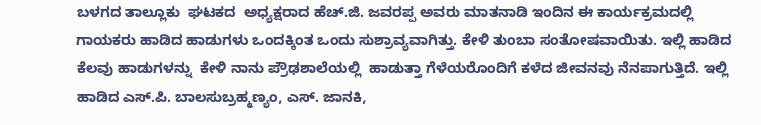ಬಳಗದ ತಾಲ್ಲೂಕು  ಘಟಕದ  ಅಧ್ಯಕ್ಷರಾದ ಹೆಚ್‌.ಜಿ. ಜವರಪ್ಪ ಅವರು ಮಾತನಾಡಿ ಇಂದಿನ ಈ ಕಾರ್ಯಕ್ರಮದಲ್ಲಿ ಗಾಯಕರು ಹಾಡಿದ ಹಾಡುಗಳು ಒಂದಕ್ಕಿಂತ ಒಂದು ಸುಶ್ರಾವ್ಯವಾಗಿತ್ತು. ಕೇಳಿ ತುಂಬಾ ಸಂತೋಷವಾಯಿತು. ಇಲ್ಲಿ ಹಾಡಿದ ಕೆಲವು ಹಾಡುಗಳನ್ನು  ಕೇಳಿ ನಾನು ಪ್ರೌಢಶಾಲೆಯಲ್ಲಿ  ಹಾಡುತ್ತಾ ಗೆಳೆಯರೊಂದಿಗೆ ಕಳೆದ ಜೀವನವು ನೆನಪಾಗುತ್ತಿದೆ. ಇಲ್ಲಿ ಹಾಡಿದ ಎಸ್.ಪಿ. ಬಾಲಸುಬ್ರಹ್ಮಣ್ಯಂ, ಎಸ್. ಜಾನಕಿ,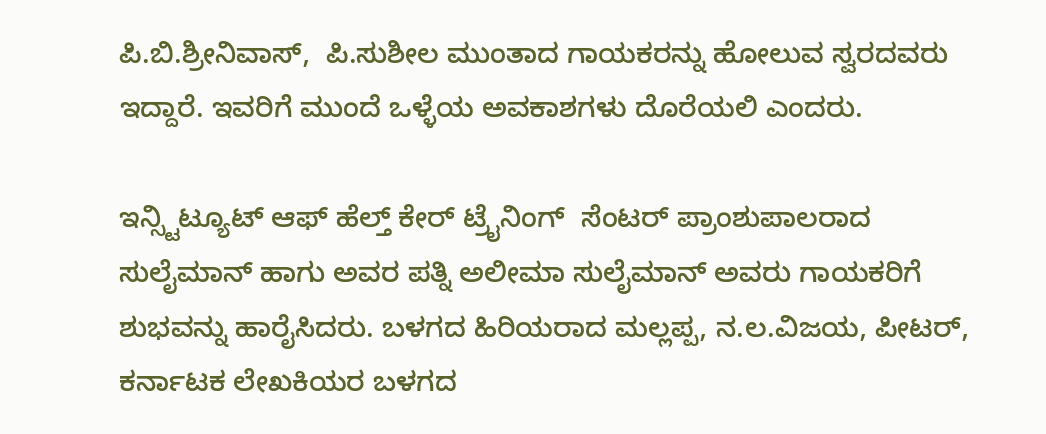ಪಿ.ಬಿ.ಶ್ರೀನಿವಾಸ್,  ಪಿ.ಸುಶೀಲ ಮುಂತಾದ ಗಾಯಕರನ್ನು ಹೋಲುವ ಸ್ವರದವರು ಇದ್ದಾರೆ. ಇವರಿಗೆ ಮುಂದೆ ಒಳ್ಳೆಯ ಅವಕಾಶಗಳು ದೊರೆಯಲಿ ಎಂದರು.

ಇನ್ಸ್ಟಿಟ್ಯೂಟ್ ಆಫ್ ಹೆಲ್ತ್ ಕೇರ್ ಟ್ರೈನಿಂಗ್  ಸೆಂಟರ್‌ ಪ್ರಾಂಶುಪಾಲರಾದ ಸುಲೈಮಾನ್ ಹಾಗು ಅವರ ಪತ್ನಿ ಅಲೀಮಾ ಸುಲೈಮಾನ್ ಅವರು ಗಾಯಕರಿಗೆ ಶುಭವನ್ನು ಹಾರೈಸಿದರು. ಬಳಗದ ಹಿರಿಯರಾದ ಮಲ್ಲಪ್ಪ, ನ.ಲ.ವಿಜಯ, ಪೀಟರ್, ಕರ್ನಾಟಕ ಲೇಖಕಿಯರ ಬಳಗದ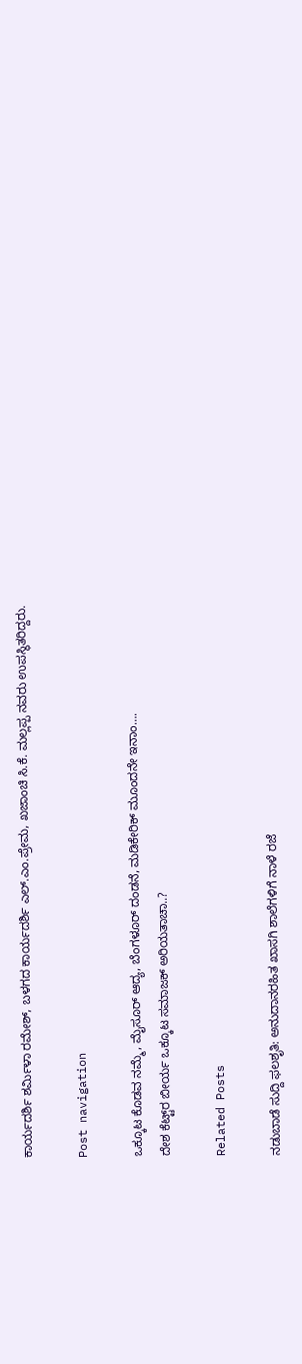ಕಾರ್ಯದರ್ಶಿ ಶರ್ಮಿಳಾ ರಮೇಶ್, ಬಳಗದ ಕಾರ್ಯದರ್ಶಿ ಎಲ್.ಎಂ.ಪ್ರೇಮ, ಖಜಾಂಚಿ ಸಿ.ಕೆ. ಮಲ್ಲಪ್ಪ ನವರು ಉಪಸ್ಥಿತರಿದ್ದರು.

Post navigation

ಒಕ್ಕೂಟ ಕೊಡವ ನಮ್ಮೆ, ಮೈಸೂರ್‌ ಆದ್ಯ, ಬೆಂಗಳೂರ್‌ ದಂಡನೆ, ಮಡಿಕೇರಿಕ್ ಮೂಂದನೇ ಇನಾಂ….
ದೇಶ ಕೆಟ್ಟ್‌ರ ಬೀರ್ಯ ಒಕ್ಕೂಟ ಸಮಾಜಕ್‌ ಅರಿಯತಾಚಾ..?

Related Posts

ನಡುಬಾಡೆ ಸುದ್ದಿ ಫಲಶೃತಿ: ಅನುದಾನರಹಿತ ಖಾಸಗಿ ಶಾಲೆಗಳಿಗೆ ನಾಳೆ ರಜೆ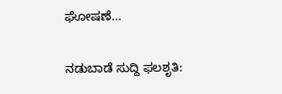ಘೋಷಣೆ…

ನಡುಬಾಡೆ ಸುದ್ದಿ ಫಲಶೃತಿ: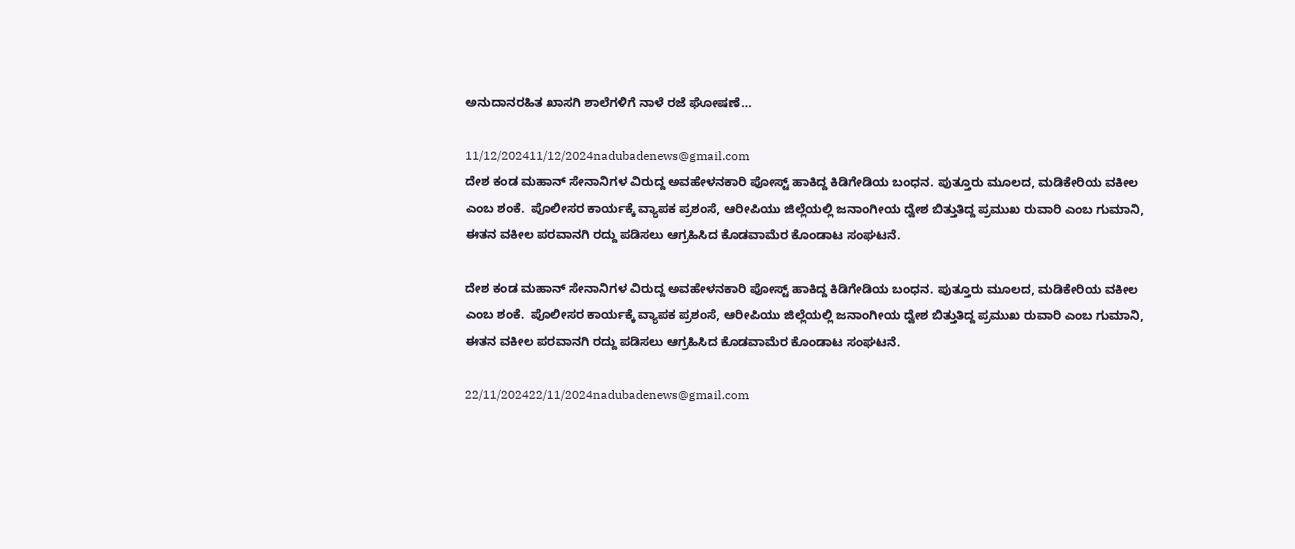ಅನುದಾನರಹಿತ ಖಾಸಗಿ ಶಾಲೆಗಳಿಗೆ ನಾಳೆ ರಜೆ ಘೋಷಣೆ…

11/12/202411/12/2024nadubadenews@gmail.com
ದೇಶ ಕಂಡ ಮಹಾನ್‌ ಸೇನಾನಿಗಳ ವಿರುದ್ದ ಅವಹೇಳನಕಾರಿ ಪೋಸ್ಟ್‌ ಹಾಕಿದ್ದ ಕಿಡಿಗೇಡಿಯ ಬಂಧನ. ಪುತ್ತೂರು ಮೂಲದ, ಮಡಿಕೇರಿಯ ವಕೀಲ ಎಂಬ ಶಂಕೆ.  ಪೊಲೀಸರ ಕಾರ್ಯಕ್ಕೆ ವ್ಯಾಪಕ ಪ್ರಶಂಸೆ, ಆರೀಪಿಯು ಜಿಲ್ಲೆಯಲ್ಲಿ ಜನಾಂಗೀಯ ದ್ವೇಶ ಬಿತ್ತುತಿದ್ದ ಪ್ರಮುಖ ರುವಾರಿ ಎಂಬ ಗುಮಾನಿ, ಈತನ ವಕೀಲ ಪರವಾನಗಿ ರದ್ದು ಪಡಿಸಲು ಆಗ್ರಹಿಸಿದ ಕೊಡವಾಮೆರ ಕೊಂಡಾಟ ಸಂಘಟನೆ.

ದೇಶ ಕಂಡ ಮಹಾನ್‌ ಸೇನಾನಿಗಳ ವಿರುದ್ದ ಅವಹೇಳನಕಾರಿ ಪೋಸ್ಟ್‌ ಹಾಕಿದ್ದ ಕಿಡಿಗೇಡಿಯ ಬಂಧನ. ಪುತ್ತೂರು ಮೂಲದ, ಮಡಿಕೇರಿಯ ವಕೀಲ ಎಂಬ ಶಂಕೆ.  ಪೊಲೀಸರ ಕಾರ್ಯಕ್ಕೆ ವ್ಯಾಪಕ ಪ್ರಶಂಸೆ, ಆರೀಪಿಯು ಜಿಲ್ಲೆಯಲ್ಲಿ ಜನಾಂಗೀಯ ದ್ವೇಶ ಬಿತ್ತುತಿದ್ದ ಪ್ರಮುಖ ರುವಾರಿ ಎಂಬ ಗುಮಾನಿ, ಈತನ ವಕೀಲ ಪರವಾನಗಿ ರದ್ದು ಪಡಿಸಲು ಆಗ್ರಹಿಸಿದ ಕೊಡವಾಮೆರ ಕೊಂಡಾಟ ಸಂಘಟನೆ.

22/11/202422/11/2024nadubadenews@gmail.com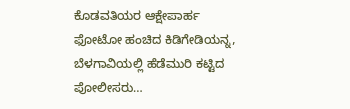ಕೊಡವತಿಯರ ಆಕ್ಷೇಪಾರ್ಹ ಫೋಟೋ ಹಂಚಿದ ಕಿಡಿಗೇಡಿಯನ್ನ, ಬೆಳಗಾವಿಯಲ್ಲಿ ಹೆಡೆಮುರಿ ಕಟ್ಟಿದ ಪೋಲೀಸರು…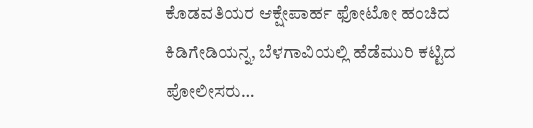ಕೊಡವತಿಯರ ಆಕ್ಷೇಪಾರ್ಹ ಫೋಟೋ ಹಂಚಿದ ಕಿಡಿಗೇಡಿಯನ್ನ, ಬೆಳಗಾವಿಯಲ್ಲಿ ಹೆಡೆಮುರಿ ಕಟ್ಟಿದ ಪೋಲೀಸರು…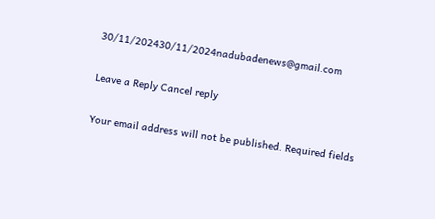30/11/202430/11/2024nadubadenews@gmail.com

Leave a Reply Cancel reply

Your email address will not be published. Required fields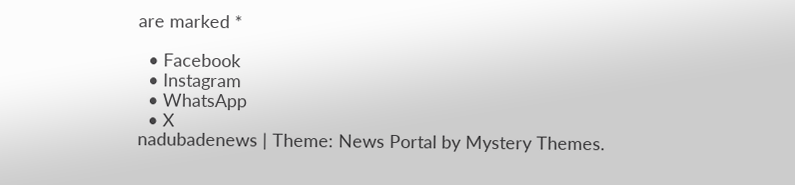are marked *

  • Facebook
  • Instagram
  • WhatsApp
  • X
nadubadenews | Theme: News Portal by Mystery Themes.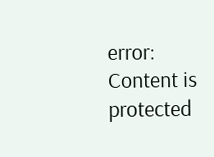error: Content is protected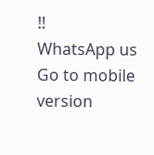!!
WhatsApp us
Go to mobile version